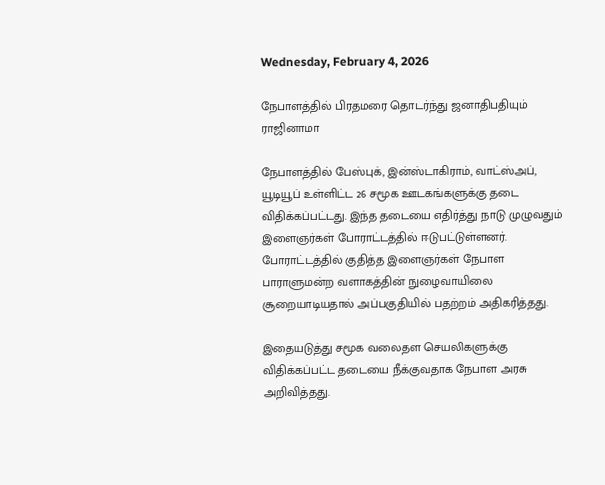Wednesday, February 4, 2026

நேபாளத்தில் பிரதமரை தொடர்ந்து ஜனாதிபதியும் ராஜினாமா

நேபாளத்தில் பேஸ்புக், இன்ஸ்டாகிராம், வாட்ஸ்அப், யூடியூப் உள்ளிட்ட 26 சமூக ஊடகங்களுக்கு தடை விதிக்கப்பட்டது. இந்த தடையை எதிர்த்து நாடு முழுவதும் இளைஞர்கள் போராட்டத்தில் ஈடுபட்டுள்ளனர். போராட்டத்தில் குதித்த இளைஞர்கள் நேபாள பாராளுமன்ற வளாகத்தின் நுழைவாயிலை சூறையாடியதால் அப்பகுதியில் பதற்றம் அதிகரித்தது.

இதையடுத்து சமூக வலைதள செயலிகளுக்கு விதிக்கப்பட்ட தடையை நீக்குவதாக நேபாள அரசு அறிவித்தது.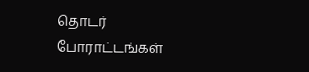தொடர் போராட்டங்கள்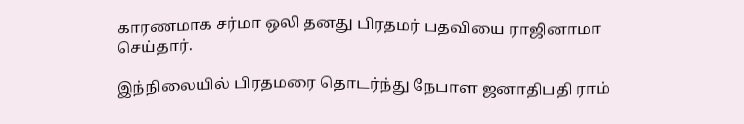காரணமாக சர்மா ஒலி தனது பிரதமர் பதவியை ராஜினாமா செய்தார்.

இந்நிலையில் பிரதமரை தொடர்ந்து நேபாள ஜனாதிபதி ராம்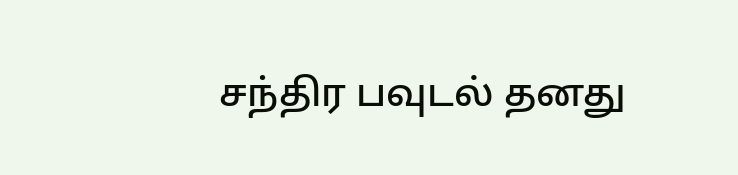சந்திர பவுடல் தனது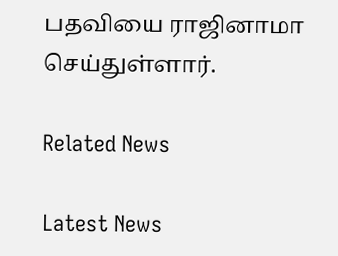பதவியை ராஜினாமா செய்துள்ளார்.

Related News

Latest News